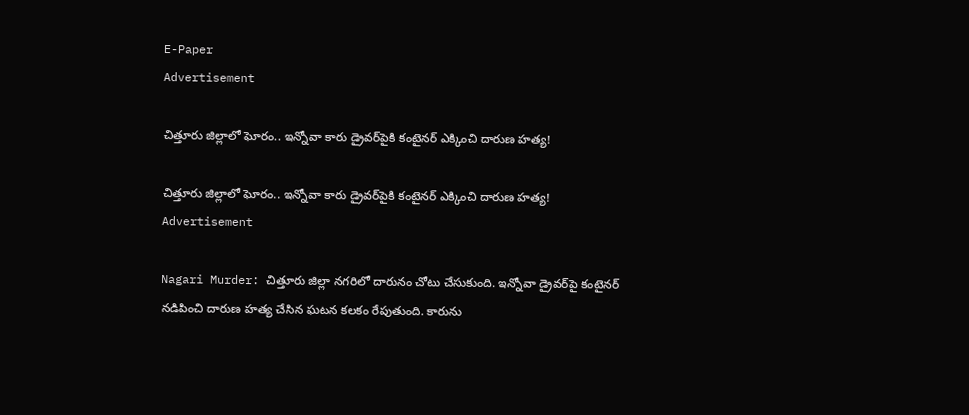E-Paper
Advertisement

చిత్తూరు జిల్లాలో ఘోరం.. ఇన్నోవా కారు డ్రైవర్‌పైకి కంటైనర్ ఎక్కించి దారుణ హత్య!

చిత్తూరు జిల్లాలో ఘోరం.. ఇన్నోవా కారు డ్రైవర్‌పైకి కంటైనర్ ఎక్కించి దారుణ హత్య!
Advertisement

Nagari Murder: చిత్తూరు జిల్లా నగరిలో దారునం చోటు చేసుకుంది. ఇన్నోవా డ్రైవర్‌పై కంటైనర్‌ నడిపించి దారుణ హత్య చేసిన ఘటన కలకం రేపుతుంది. కారును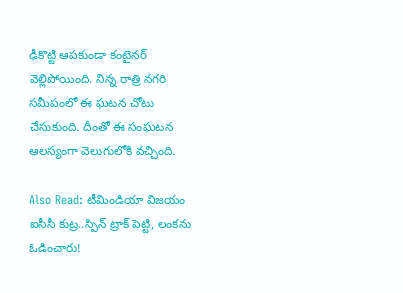ఢీకొట్టి ఆపకుండా కంటైనర్‌ వెల్లిపోయింది. నిన్న రాత్రి నగరి సమీపంలో ఈ ఘటన చోటు చేసుకుంది. దీంతో ఈ సంఘటన ఆలస్యంగా వెలుగులోకి వచ్చింది.

Also Read: టీమిండియా విజ‌యం ఐసీసీ కుట్ర‌..స్పిన్ ట్రాక్ పెట్టి, లంక‌ను ఓడించారు!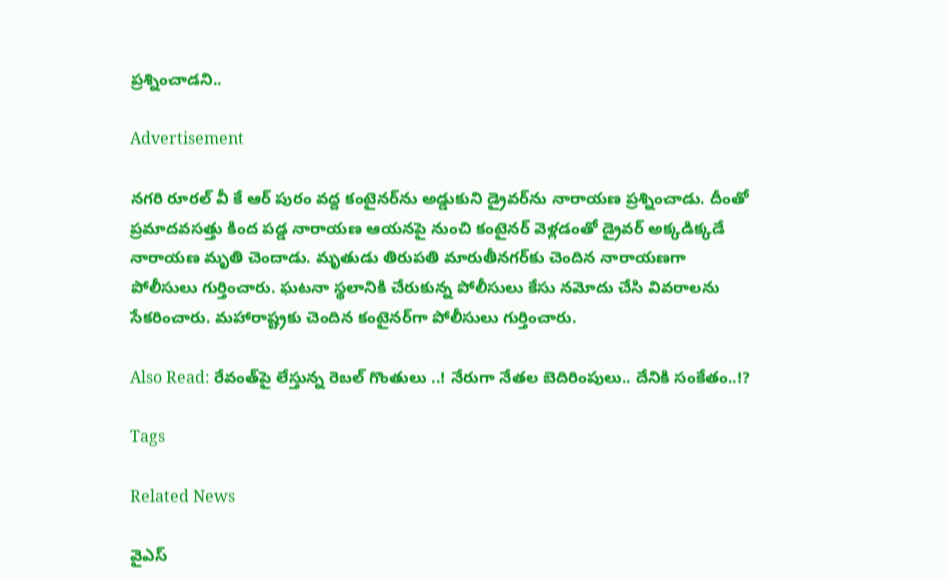ప్రశ్నించాడని..

Advertisement

నగరి రూరల్ వీ కే ఆర్ పురం వద్ద కంటైనర్‌ను అడ్డుకుని డ్రైవర్‌ను నారాయణ ప్రశ్నించాడు. దీంతో ప్రమాదవసత్తు కింద పడ్డ నారాయణ ఆయనపై నుంచి కంటైనర్‌ వెళ్లడంతో డ్రైవర్ అక్కడిక్కడే నారాయణ మృతి చెందాడు. మృతుడు తిరుపతి మారుతీనగర్‌కు చెందిన నారాయణగా పోలీసులు గుర్తించారు. ఘటనా స్థలానికి చేరుకున్న పోలీసులు కేసు నమోదు చేసి వివరాలను సేకరించారు. మహారాష్ట్రకు చెందిన కంటైనర్‌గా పోలీసులు గుర్తించారు.

Also Read: రేవంత్‌పై లేస్తున్న‌ రెబల్‌ గొంతులు ..! నేరుగా నేత‌ల‌ బెదిరింపులు.. దేనికి సంకేతం..!?

Tags

Related News

వైఎస్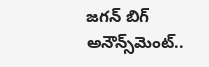జగన్ బిగ్ అనౌన్స్‌మెంట్..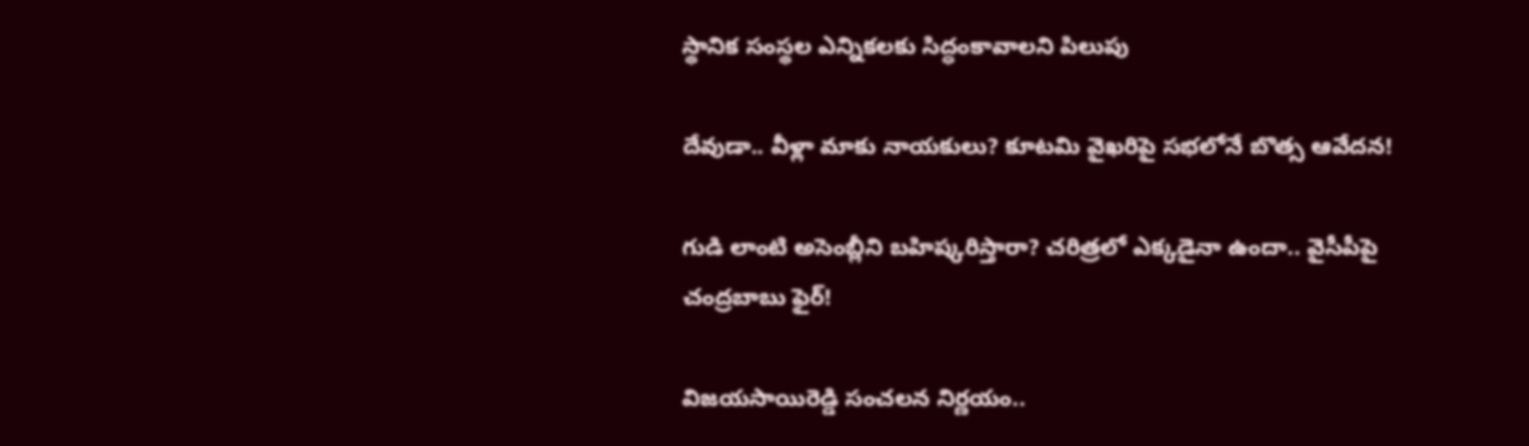స్థానిక సంస్థల ఎన్నికలకు సిద్ధంకావాలని పిలుపు

దేవుడా.. వీళ్లా మాకు నాయకులు? కూటమి వైఖరిపై సభలోనే బొత్స ఆవేదన!

గుడి లాంటి అసెంబ్లీని బహిష్కరిస్తారా? చరిత్రలో ఎక్కడైనా ఉందా.. వైసీపీపై చంద్రబాబు ఫైర్!

విజయసాయిరెడ్డి సంచలన నిర్ణయం..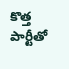కొత్త పార్టీతో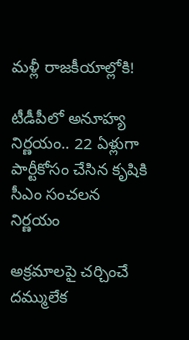మళ్లీ రాజకీయాల్లోకి!

టీడీపీలో అనూహ్య నిర్ణయం.. 22 ఏళ్లుగా పార్టీకోసం చేసిన కృషికి సీఎం సంచలన నిర్ణయం

అక్రమాలపై చర్చించే దమ్ములేక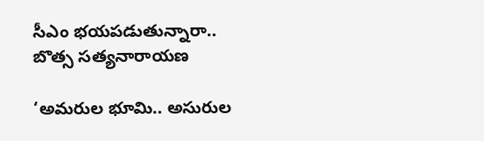సీఎం భయపడుతున్నారా.. బొత్స సత్యనారాయణ

‘అమరుల భూమి.. అసురుల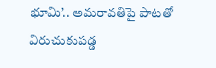భూమి’.. అమరావతిపై పాటతో విరుచుకుపడ్డ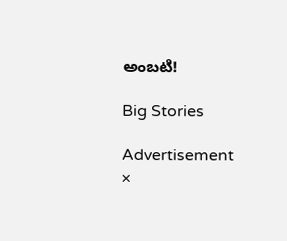అంబటి!

Big Stories

Advertisement
×